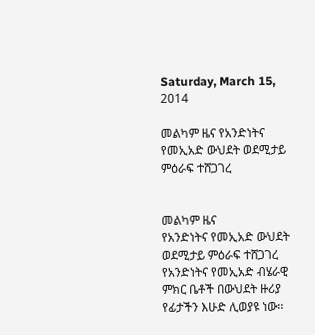Saturday, March 15, 2014

መልካም ዜና የአንድነትና የመኢአድ ውህደት ወደሚታይ ምዕራፍ ተሸጋገረ


መልካም ዜና
የአንድነትና የመኢአድ ውህደት ወደሚታይ ምዕራፍ ተሸጋገረ
የአንድነትና የመኢአድ ብሄራዊ ምክር ቤቶች በውህደት ዙሪያ የፊታችን እሁድ ሊወያዩ ነው፡፡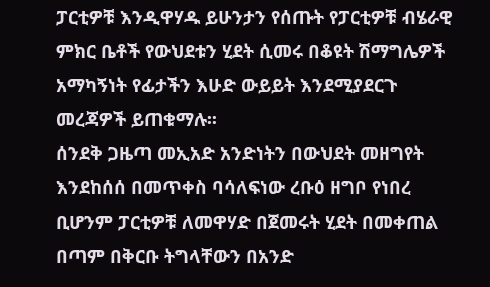ፓርቲዎቹ እንዲዋሃዱ ይሁንታን የሰጡት የፓርቲዎቹ ብሄራዊ ምክር ቤቶች የውህደቱን ሂደት ሲመሩ በቆዩት ሽማግሌዎች አማካኝነት የፊታችን እሁድ ውይይት እንደሚያደርጉ መረጃዎች ይጠቁማሉ፡፡
ሰንደቅ ጋዜጣ መኢአድ አንድነትን በውህደት መዘግየት እንደከሰሰ በመጥቀስ ባሳለፍነው ረቡዕ ዘግቦ የነበረ ቢሆንም ፓርቲዎቹ ለመዋሃድ በጀመሩት ሂደት በመቀጠል በጣም በቅርቡ ትግላቸውን በአንድ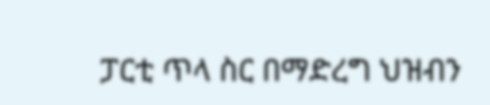ፓርቲ ጥላ ስር በማድረግ ህዝብን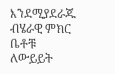እንደሚያደራጁ ብሄራዊ ምክር ቤቶቹ ለውይይት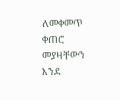ለመቀመጥ ቀጠሮ መያዛቸውን እንደ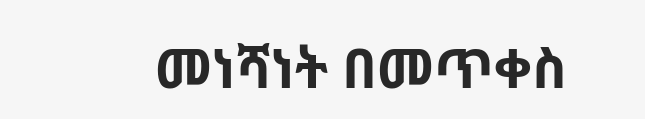መነሻነት በመጥቀስ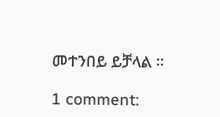መተንበይ ይቻላል ፡፡

1 comment: